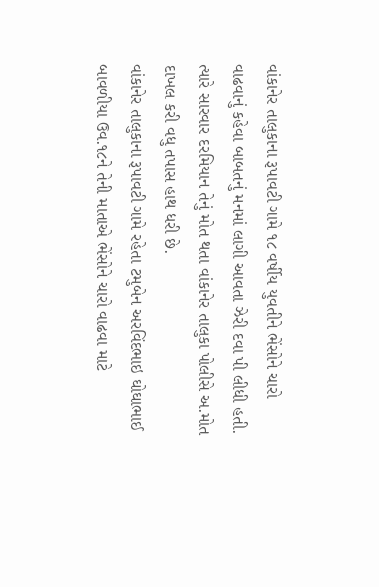વાંકાનેર તાલુકાના રૂપાવટી ગામે ૧૮ વર્ષીય યુવતીને ભેંસોને ચારો વાઢવાનું કહેવા બાબતનું મનમાં લાગી આવતા ઝેરી દવા પી લીધી હતી. ત્યારે સારવાર દરમિયાન તેનું મોત થતા વાંકાનેર તાલુકા પોલીસે અ.મોત દાખલ કરી વધુ તપાસ હાથ ધરી છે.
વાંકાનેર તાલુકાના રૂપાવટી ગામે રહેતા ટમુબેન અરવિંદભાઇ ઘોઘાભાઈ બાવળીયા ઉવ.૧૮ને તેની માતાએ ભેંસોને ચારો વાઢવા માટે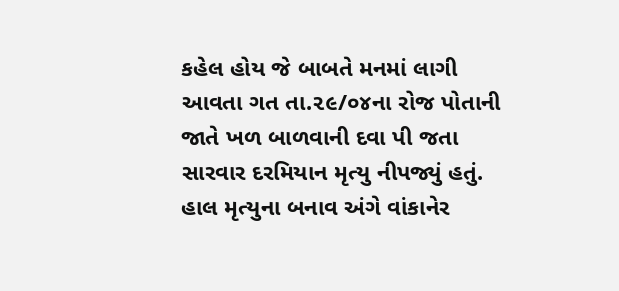કહેલ હોય જે બાબતે મનમાં લાગી આવતા ગત તા.૨૯/૦૪ના રોજ પોતાની જાતે ખળ બાળવાની દવા પી જતા સારવાર દરમિયાન મૃત્યુ નીપજ્યું હતું. હાલ મૃત્યુના બનાવ અંગે વાંકાનેર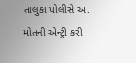તાલુકા પોલીસે અ. મોતની એન્ટ્રી કરી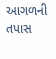આગળની તપાસ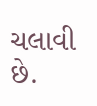ચલાવી છે.